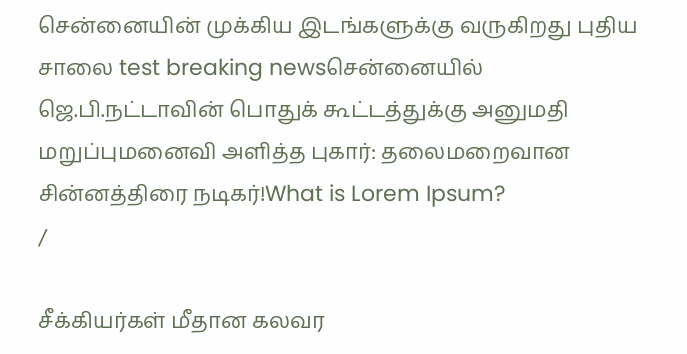சென்னையின் முக்கிய இடங்களுக்கு வருகிறது புதிய சாலை test breaking newsசென்னையில் ஜெ.பி.நட்டாவின் பொதுக் கூட்டத்துக்கு அனுமதி மறுப்புமனைவி அளித்த புகார்: தலைமறைவான சின்னத்திரை நடிகர்!What is Lorem Ipsum?
/

சீக்கியர்கள் மீதான கலவர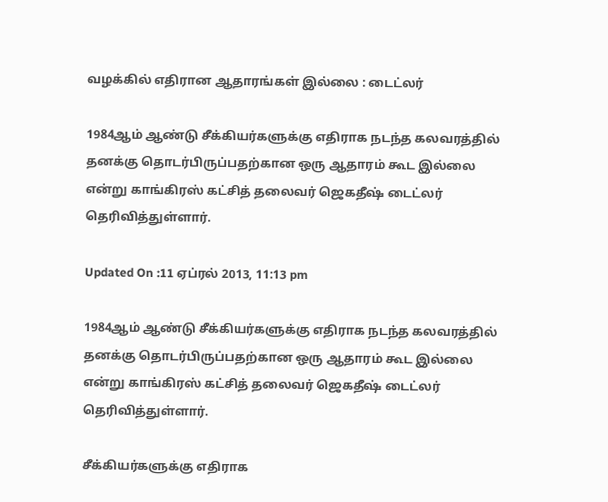வழக்கில் எதிரான ஆதாரங்கள் இல்லை : டைட்லர்

1984ஆம் ஆண்டு சீக்கியர்களுக்கு எதிராக நடந்த கலவரத்தில் தனக்கு தொடர்பிருப்பதற்கான ஒரு ஆதாரம் கூட இல்லை என்று காங்கிரஸ் கட்சித் தலைவர் ஜெகதீஷ் டைட்லர் தெரிவித்துள்ளார்.

Updated On :11 ஏப்ரல் 2013, 11:13 pm

1984ஆம் ஆண்டு சீக்கியர்களுக்கு எதிராக நடந்த கலவரத்தில் தனக்கு தொடர்பிருப்பதற்கான ஒரு ஆதாரம் கூட இல்லை என்று காங்கிரஸ் கட்சித் தலைவர் ஜெகதீஷ் டைட்லர் தெரிவித்துள்ளார்.

சீக்கியர்களுக்கு எதிராக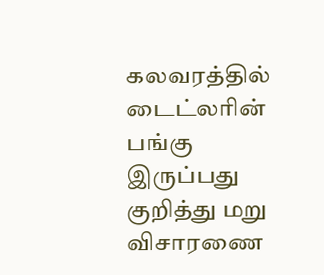கலவரத்தில் டைட்லரின் பங்கு இருப்பது குறித்து மறு விசாரணை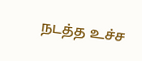நடத்த உச்ச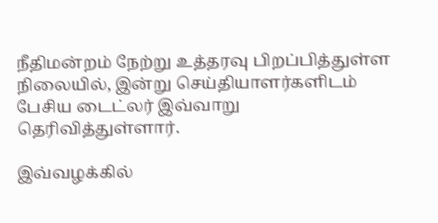நீதிமன்றம் நேற்று உத்தரவு பிறப்பித்துள்ள நிலையில், இன்று செய்தியாளர்களிடம் பேசிய டைட்லர் இவ்வாறு தெரிவித்துள்ளார்.

இவ்வழக்கில்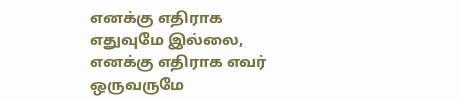எனக்கு எதிராக எதுவுமே இல்லை, எனக்கு எதிராக எவர் ஒருவருமே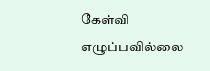கேள்வி எழுப்பவில்லை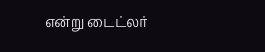என்று டைட்லர்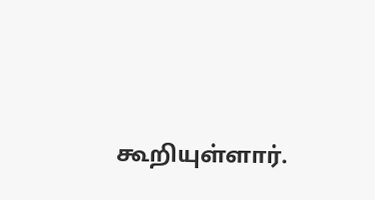கூறியுள்ளார்.